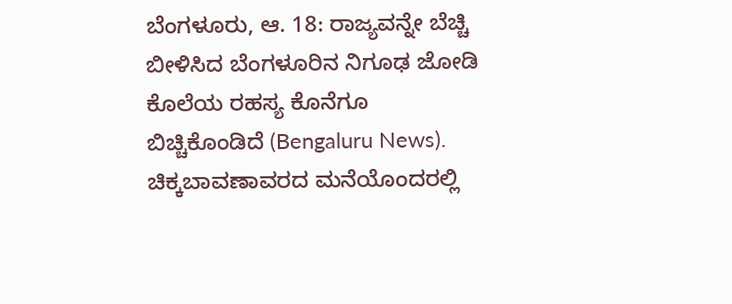ಬೆಂಗಳೂರು, ಆ. 18: ರಾಜ್ಯವನ್ನೇ ಬೆಚ್ಚಿ ಬೀಳಿಸಿದ ಬೆಂಗಳೂರಿನ ನಿಗೂಢ ಜೋಡಿ ಕೊಲೆಯ ರಹಸ್ಯ ಕೊನೆಗೂ ಬಿಚ್ಚಿಕೊಂಡಿದೆ (Bengaluru News). ಚಿಕ್ಕಬಾವಣಾವರದ ಮನೆಯೊಂದರಲ್ಲಿ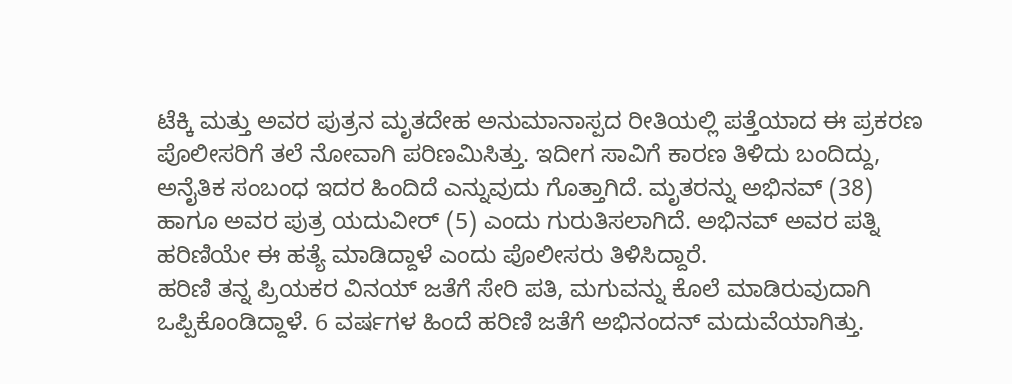ಟೆಕ್ಕಿ ಮತ್ತು ಅವರ ಪುತ್ರನ ಮೃತದೇಹ ಅನುಮಾನಾಸ್ಪದ ರೀತಿಯಲ್ಲಿ ಪತ್ತೆಯಾದ ಈ ಪ್ರಕರಣ ಪೊಲೀಸರಿಗೆ ತಲೆ ನೋವಾಗಿ ಪರಿಣಮಿಸಿತ್ತು. ಇದೀಗ ಸಾವಿಗೆ ಕಾರಣ ತಿಳಿದು ಬಂದಿದ್ದು, ಅನೈತಿಕ ಸಂಬಂಧ ಇದರ ಹಿಂದಿದೆ ಎನ್ನುವುದು ಗೊತ್ತಾಗಿದೆ. ಮೃತರನ್ನು ಅಭಿನವ್ (38) ಹಾಗೂ ಅವರ ಪುತ್ರ ಯದುವೀರ್ (5) ಎಂದು ಗುರುತಿಸಲಾಗಿದೆ. ಅಭಿನವ್ ಅವರ ಪತ್ನಿ ಹರಿಣಿಯೇ ಈ ಹತ್ಯೆ ಮಾಡಿದ್ದಾಳೆ ಎಂದು ಪೊಲೀಸರು ತಿಳಿಸಿದ್ದಾರೆ.
ಹರಿಣಿ ತನ್ನ ಪ್ರಿಯಕರ ವಿನಯ್ ಜತೆಗೆ ಸೇರಿ ಪತಿ, ಮಗುವನ್ನು ಕೊಲೆ ಮಾಡಿರುವುದಾಗಿ ಒಪ್ಪಿಕೊಂಡಿದ್ದಾಳೆ. 6 ವರ್ಷಗಳ ಹಿಂದೆ ಹರಿಣಿ ಜತೆಗೆ ಅಭಿನಂದನ್ ಮದುವೆಯಾಗಿತ್ತು.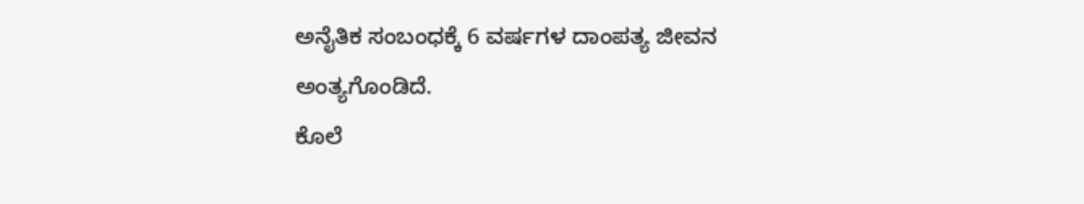ಅನೈತಿಕ ಸಂಬಂಧಕ್ಕೆ 6 ವರ್ಷಗಳ ದಾಂಪತ್ಯ ಜೀವನ ಅಂತ್ಯಗೊಂಡಿದೆ.
ಕೊಲೆ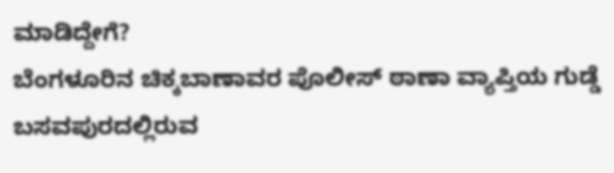ಮಾಡಿದ್ದೇಗೆ?
ಬೆಂಗಳೂರಿನ ಚಿಕ್ಕಬಾಣಾವರ ಪೊಲೀಸ್ ಠಾಣಾ ವ್ಯಾಪ್ತಿಯ ಗುಡ್ಡೆ ಬಸವಪುರದಲ್ಲಿರುವ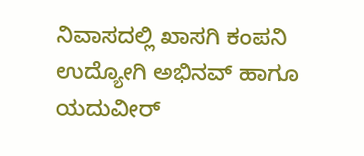ನಿವಾಸದಲ್ಲಿ ಖಾಸಗಿ ಕಂಪನಿ ಉದ್ಯೋಗಿ ಅಭಿನವ್ ಹಾಗೂ ಯದುವೀರ್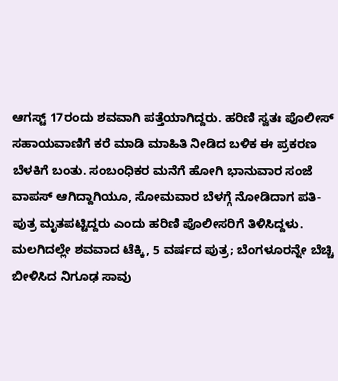ಆಗಸ್ಟ್ 17ರಂದು ಶವವಾಗಿ ಪತ್ತೆಯಾಗಿದ್ದರು. ಹರಿಣಿ ಸ್ವತಃ ಪೊಲೀಸ್ ಸಹಾಯವಾಣಿಗೆ ಕರೆ ಮಾಡಿ ಮಾಹಿತಿ ನೀಡಿದ ಬಳಿಕ ಈ ಪ್ರಕರಣ ಬೆಳಕಿಗೆ ಬಂತು. ಸಂಬಂಧಿಕರ ಮನೆಗೆ ಹೋಗಿ ಭಾನುವಾರ ಸಂಜೆ ವಾಪಸ್ ಆಗಿದ್ದಾಗಿಯೂ, ಸೋಮವಾರ ಬೆಳಗ್ಗೆ ನೋಡಿದಾಗ ಪತಿ-ಪುತ್ರ ಮೃತಪಟ್ಟಿದ್ದರು ಎಂದು ಹರಿಣಿ ಪೊಲೀಸರಿಗೆ ತಿಳಿಸಿದ್ದಳು.
ಮಲಗಿದಲ್ಲೇ ಶವವಾದ ಟೆಕ್ಕಿ, 5 ವರ್ಷದ ಪುತ್ರ; ಬೆಂಗಳೂರನ್ನೇ ಬೆಚ್ಚಿ ಬೀಳಿಸಿದ ನಿಗೂಢ ಸಾವು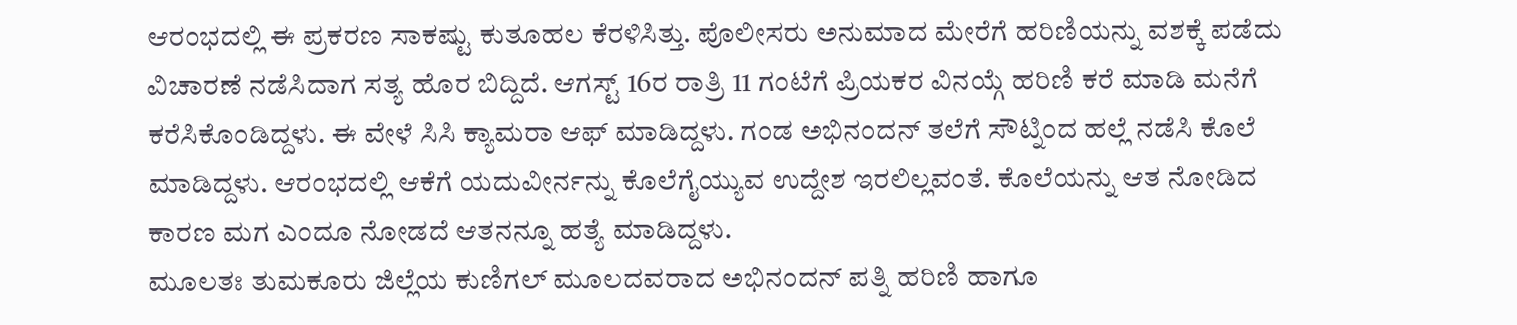ಆರಂಭದಲ್ಲಿ ಈ ಪ್ರಕರಣ ಸಾಕಷ್ಟು ಕುತೂಹಲ ಕೆರಳಿಸಿತ್ತು. ಪೊಲೀಸರು ಅನುಮಾದ ಮೇರೆಗೆ ಹರಿಣಿಯನ್ನು ವಶಕ್ಕೆ ಪಡೆದು ವಿಚಾರಣೆ ನಡೆಸಿದಾಗ ಸತ್ಯ ಹೊರ ಬಿದ್ದಿದೆ. ಆಗಸ್ಟ್ 16ರ ರಾತ್ರಿ 11 ಗಂಟೆಗೆ ಪ್ರಿಯಕರ ವಿನಯ್ಗೆ ಹರಿಣಿ ಕರೆ ಮಾಡಿ ಮನೆಗೆ ಕರೆಸಿಕೊಂಡಿದ್ದಳು. ಈ ವೇಳೆ ಸಿಸಿ ಕ್ಯಾಮರಾ ಆಫ್ ಮಾಡಿದ್ದಳು. ಗಂಡ ಅಭಿನಂದನ್ ತಲೆಗೆ ಸೌಟ್ನಿಂದ ಹಲ್ಲೆ ನಡೆಸಿ ಕೊಲೆ ಮಾಡಿದ್ದಳು. ಆರಂಭದಲ್ಲಿ ಆಕೆಗೆ ಯದುವೀರ್ನನ್ನು ಕೊಲೆಗೈಯ್ಯುವ ಉದ್ದೇಶ ಇರಲಿಲ್ಲವಂತೆ. ಕೊಲೆಯನ್ನು ಆತ ನೋಡಿದ ಕಾರಣ ಮಗ ಎಂದೂ ನೋಡದೆ ಆತನನ್ನೂ ಹತ್ಯೆ ಮಾಡಿದ್ದಳು.
ಮೂಲತಃ ತುಮಕೂರು ಜಿಲ್ಲೆಯ ಕುಣಿಗಲ್ ಮೂಲದವರಾದ ಅಭಿನಂದನ್ ಪತ್ನಿ ಹರಿಣಿ ಹಾಗೂ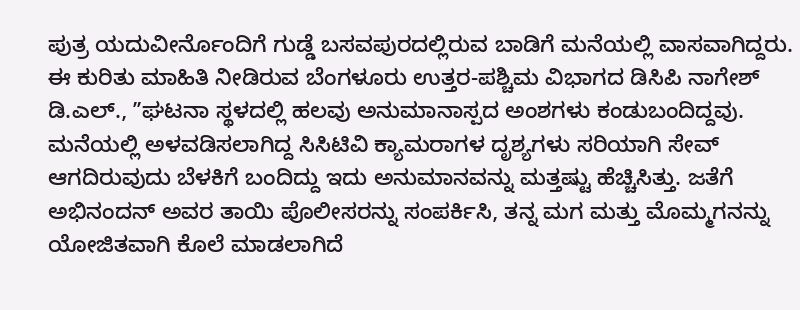ಪುತ್ರ ಯದುವೀರ್ನೊಂದಿಗೆ ಗುಡ್ಡೆ ಬಸವಪುರದಲ್ಲಿರುವ ಬಾಡಿಗೆ ಮನೆಯಲ್ಲಿ ವಾಸವಾಗಿದ್ದರು. ಈ ಕುರಿತು ಮಾಹಿತಿ ನೀಡಿರುವ ಬೆಂಗಳೂರು ಉತ್ತರ-ಪಶ್ಚಿಮ ವಿಭಾಗದ ಡಿಸಿಪಿ ನಾಗೇಶ್ ಡಿ.ಎಲ್., ʼʼಘಟನಾ ಸ್ಥಳದಲ್ಲಿ ಹಲವು ಅನುಮಾನಾಸ್ಪದ ಅಂಶಗಳು ಕಂಡುಬಂದಿದ್ದವು. ಮನೆಯಲ್ಲಿ ಅಳವಡಿಸಲಾಗಿದ್ದ ಸಿಸಿಟಿವಿ ಕ್ಯಾಮರಾಗಳ ದೃಶ್ಯಗಳು ಸರಿಯಾಗಿ ಸೇವ್ ಆಗದಿರುವುದು ಬೆಳಕಿಗೆ ಬಂದಿದ್ದು ಇದು ಅನುಮಾನವನ್ನು ಮತ್ತಷ್ಟು ಹೆಚ್ಚಿಸಿತ್ತು. ಜತೆಗೆ ಅಭಿನಂದನ್ ಅವರ ತಾಯಿ ಪೊಲೀಸರನ್ನು ಸಂಪರ್ಕಿಸಿ, ತನ್ನ ಮಗ ಮತ್ತು ಮೊಮ್ಮಗನನ್ನು ಯೋಜಿತವಾಗಿ ಕೊಲೆ ಮಾಡಲಾಗಿದೆ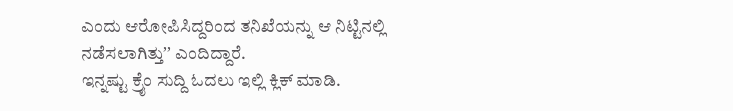ಎಂದು ಆರೋಪಿಸಿದ್ದರಿಂದ ತನಿಖೆಯನ್ನು ಆ ನಿಟ್ಟಿನಲ್ಲಿ ನಡೆಸಲಾಗಿತ್ತುʼʼ ಎಂದಿದ್ದಾರೆ.
ಇನ್ನಷ್ಟು ಕ್ರೈಂ ಸುದ್ದಿ ಓದಲು ಇಲ್ಲಿ ಕ್ಲಿಕ್ ಮಾಡಿ.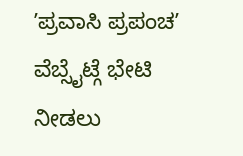ʼಪ್ರವಾಸಿ ಪ್ರಪಂಚʼ ವೆಬ್ಸೈಟ್ಗೆ ಭೇಟಿ ನೀಡಲು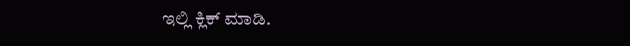ಇಲ್ಲಿ ಕ್ಲಿಕ್ ಮಾಡಿ.